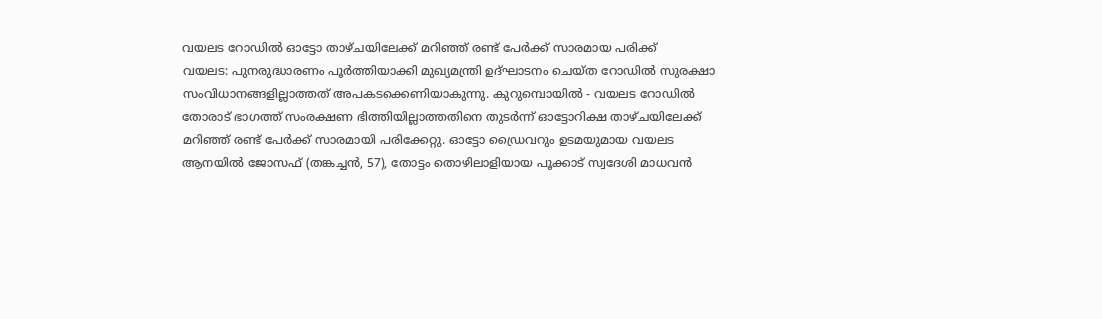വയലട റോഡിൽ ഓട്ടോ താഴ്ചയിലേക്ക് മറിഞ്ഞ് രണ്ട് പേർക്ക് സാരമായ പരിക്ക്
വയലട: പുനരുദ്ധാരണം പൂർത്തിയാക്കി മുഖ്യമന്ത്രി ഉദ്ഘാടനം ചെയ്ത റോഡിൽ സുരക്ഷാ സംവിധാനങ്ങളില്ലാത്തത് അപകടക്കെണിയാകുന്നു. കുറുമ്പൊയിൽ - വയലട റോഡിൽ തോരാട് ഭാഗത്ത് സംരക്ഷണ ഭിത്തിയില്ലാത്തതിനെ തുടർന്ന് ഓട്ടോറിക്ഷ താഴ്ചയിലേക്ക് മറിഞ്ഞ് രണ്ട് പേർക്ക് സാരമായി പരിക്കേറ്റു. ഓട്ടോ ഡ്രൈവറും ഉടമയുമായ വയലട ആനയിൽ ജോസഫ് (തങ്കച്ചൻ, 57), തോട്ടം തൊഴിലാളിയായ പൂക്കാട് സ്വദേശി മാധവൻ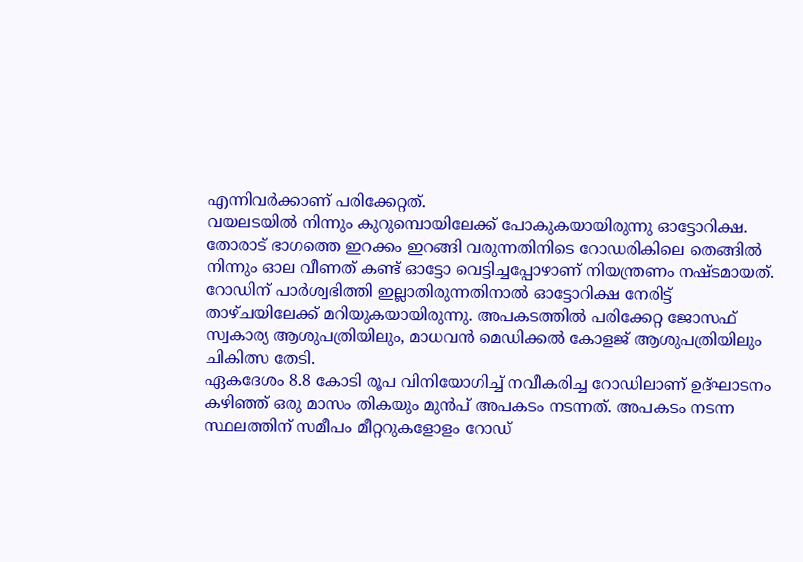എന്നിവർക്കാണ് പരിക്കേറ്റത്.
വയലടയിൽ നിന്നും കുറുമ്പൊയിലേക്ക് പോകുകയായിരുന്നു ഓട്ടോറിക്ഷ. തോരാട് ഭാഗത്തെ ഇറക്കം ഇറങ്ങി വരുന്നതിനിടെ റോഡരികിലെ തെങ്ങിൽ നിന്നും ഓല വീണത് കണ്ട് ഓട്ടോ വെട്ടിച്ചപ്പോഴാണ് നിയന്ത്രണം നഷ്ടമായത്. റോഡിന് പാർശ്വഭിത്തി ഇല്ലാതിരുന്നതിനാൽ ഓട്ടോറിക്ഷ നേരിട്ട് താഴ്ചയിലേക്ക് മറിയുകയായിരുന്നു. അപകടത്തിൽ പരിക്കേറ്റ ജോസഫ് സ്വകാര്യ ആശുപത്രിയിലും, മാധവൻ മെഡിക്കൽ കോളജ് ആശുപത്രിയിലും ചികിത്സ തേടി.
ഏകദേശം 8.8 കോടി രൂപ വിനിയോഗിച്ച് നവീകരിച്ച റോഡിലാണ് ഉദ്ഘാടനം കഴിഞ്ഞ് ഒരു മാസം തികയും മുൻപ് അപകടം നടന്നത്. അപകടം നടന്ന സ്ഥലത്തിന് സമീപം മീറ്ററുകളോളം റോഡ്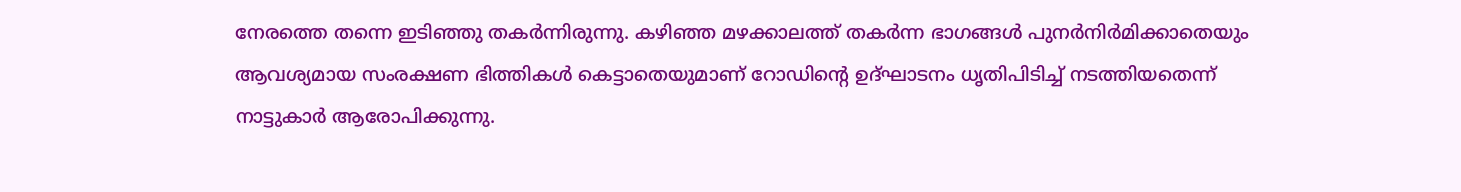നേരത്തെ തന്നെ ഇടിഞ്ഞു തകർന്നിരുന്നു. കഴിഞ്ഞ മഴക്കാലത്ത് തകർന്ന ഭാഗങ്ങൾ പുനർനിർമിക്കാതെയും ആവശ്യമായ സംരക്ഷണ ഭിത്തികൾ കെട്ടാതെയുമാണ് റോഡിന്റെ ഉദ്ഘാടനം ധൃതിപിടിച്ച് നടത്തിയതെന്ന് നാട്ടുകാർ ആരോപിക്കുന്നു.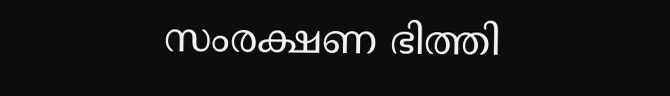സംരക്ഷണ ഭിത്തി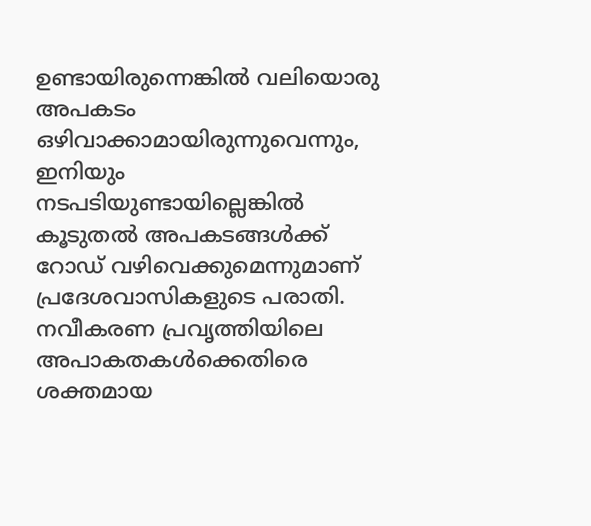ഉണ്ടായിരുന്നെങ്കിൽ വലിയൊരു അപകടം ഒഴിവാക്കാമായിരുന്നുവെന്നും, ഇനിയും നടപടിയുണ്ടായില്ലെങ്കിൽ കൂടുതൽ അപകടങ്ങൾക്ക് റോഡ് വഴിവെക്കുമെന്നുമാണ് പ്രദേശവാസികളുടെ പരാതി. നവീകരണ പ്രവൃത്തിയിലെ അപാകതകൾക്കെതിരെ ശക്തമായ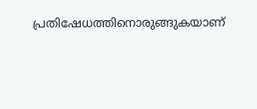പ്രതിഷേധത്തിനൊരുങ്ങുകയാണ്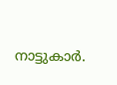നാട്ടുകാർ.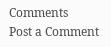Comments
Post a Comment